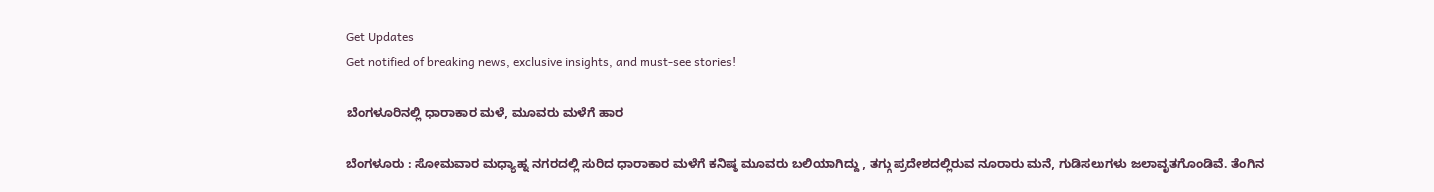Get Updates
Get notified of breaking news, exclusive insights, and must-see stories!

ಬೆಂಗಳೂರಿನಲ್ಲಿ ಧಾರಾಕಾರ ಮಳೆ, ಮೂವರು ಮಳೆಗೆ ಹಾರ

ಬೆಂಗಳೂರು : ಸೋಮವಾರ ಮಧ್ಯಾಹ್ನ ನಗರದಲ್ಲಿ ಸುರಿದ ಧಾರಾಕಾರ ಮಳೆಗೆ ಕನಿಷ್ಠ ಮೂವರು ಬಲಿಯಾಗಿದ್ದು , ತಗ್ಗು ಪ್ರದೇಶದಲ್ಲಿರುವ ನೂರಾರು ಮನೆ, ಗುಡಿಸಲುಗಳು ಜಲಾವೃತಗೊಂಡಿವೆ. ತೆಂಗಿನ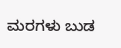ಮರಗಳು ಬುಡ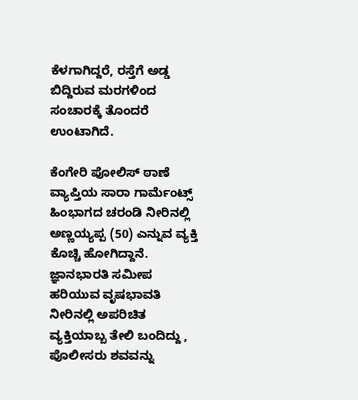ಕೆಳಗಾಗಿದ್ದರೆ, ರಸ್ತೆಗೆ ಅಡ್ಡ ಬಿದ್ದಿರುವ ಮರಗಳಿಂದ ಸಂಚಾರಕ್ಕೆ ತೊಂದರೆ ಉಂಟಾಗಿದೆ.

ಕೆಂಗೇರಿ ಪೋಲಿಸ್‌ ಠಾಣೆ ವ್ಯಾಪ್ತಿಯ ಸಾರಾ ಗಾರ್ಮೆಂಟ್ಸ್‌ ಹಿಂಭಾಗದ ಚರಂಡಿ ನೀರಿನಲ್ಲಿ ಅಣ್ಣಯ್ಯಪ್ಪ (50) ಎನ್ನುವ ವ್ಯಕ್ತಿ ಕೊಚ್ಚಿ ಹೋಗಿದ್ದಾನೆ. ಜ್ಞಾನಭಾರತಿ ಸಮೀಪ ಹರಿಯುವ ವೃಷಭಾವತಿ ನೀರಿನಲ್ಲಿ ಅಪರಿಚಿತ ವ್ಯಕ್ತಿಯಾಬ್ಬ ತೇಲಿ ಬಂದಿದ್ದು , ಪೊಲೀಸರು ಶವವನ್ನು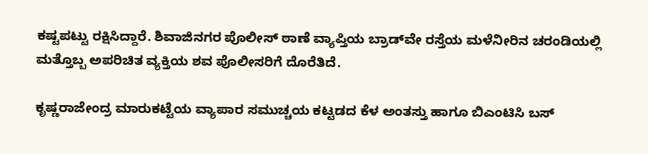ಕಷ್ಟಪಟ್ಟು ರಕ್ಷಿಸಿದ್ದಾರೆ. ಶಿವಾಜಿನಗರ ಪೊಲೀಸ್‌ ಠಾಣೆ ವ್ಯಾಪ್ತಿಯ ಬ್ರಾಡ್‌ವೇ ರಸ್ತೆಯ ಮಳೆನೀರಿನ ಚರಂಡಿಯಲ್ಲಿ ಮತ್ತೊಬ್ಬ ಅಪರಿಚಿತ ವ್ಯಕ್ತಿಯ ಶವ ಪೊಲೀಸರಿಗೆ ದೊರೆತಿದೆ.

ಕೃಷ್ಣರಾಜೇಂದ್ರ ಮಾರುಕಟ್ಟೆಯ ವ್ಯಾಪಾರ ಸಮುಚ್ಚಯ ಕಟ್ಟಡದ ಕೆಳ ಅಂತಸ್ತು ಹಾಗೂ ಬಿಎಂಟಿಸಿ ಬಸ್‌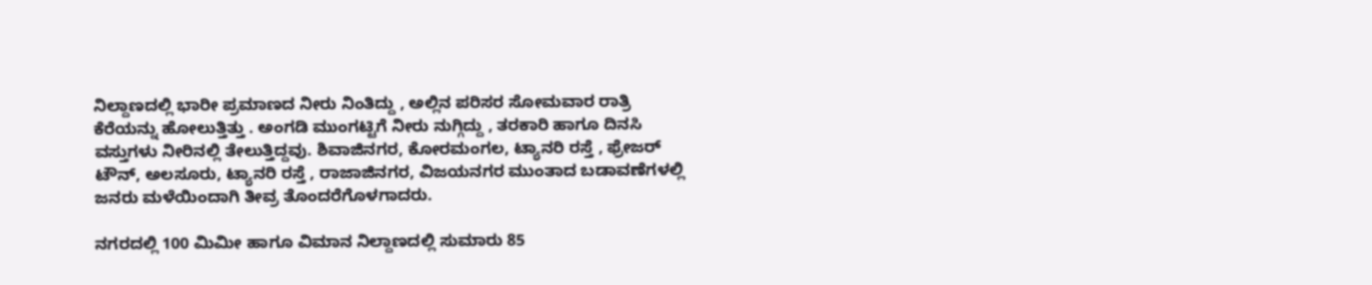ನಿಲ್ದಾಣದಲ್ಲಿ ಭಾರೀ ಪ್ರಮಾಣದ ನೀರು ನಿಂತಿದ್ದು , ಅಲ್ಲಿನ ಪರಿಸರ ಸೋಮವಾರ ರಾತ್ರಿ ಕೆರೆಯನ್ನು ಹೋಲುತ್ತಿತ್ತು . ಅಂಗಡಿ ಮುಂಗಟ್ಟಿಗೆ ನೀರು ನುಗ್ಗಿದ್ದು , ತರಕಾರಿ ಹಾಗೂ ದಿನಸಿ ವಸ್ತುಗಳು ನೀರಿನಲ್ಲಿ ತೇಲುತ್ತಿದ್ದವು. ಶಿವಾಜಿನಗರ, ಕೋರಮಂಗಲ, ಟ್ಯಾನರಿ ರಸ್ತೆ , ಫ್ರೇಜರ್‌ ಟೌನ್‌, ಅಲಸೂರು, ಟ್ಯಾನರಿ ರಸ್ತೆ , ರಾಜಾಜಿನಗರ, ವಿಜಯನಗರ ಮುಂತಾದ ಬಡಾವಣೆಗಳಲ್ಲಿ ಜನರು ಮಳೆಯಿಂದಾಗಿ ತೀವ್ರ ತೊಂದರೆಗೊಳಗಾದರು.

ನಗರದಲ್ಲಿ 100 ಮಿಮೀ ಹಾಗೂ ವಿಮಾನ ನಿಲ್ದಾಣದಲ್ಲಿ ಸುಮಾರು 85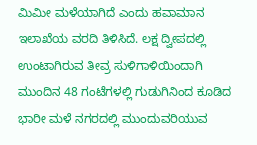ಮಿಮೀ ಮಳೆಯಾಗಿದೆ ಎಂದು ಹವಾಮಾನ ಇಲಾಖೆಯ ವರದಿ ತಿಳಿಸಿದೆ. ಲಕ್ಷ ದ್ವೀಪದಲ್ಲಿ ಉಂಟಾಗಿರುವ ತೀವ್ರ ಸುಳಿಗಾಳಿಯಿಂದಾಗಿ ಮುಂದಿನ 48 ಗಂಟೆಗಳಲ್ಲಿ ಗುಡುಗಿನಿಂದ ಕೂಡಿದ ಭಾರೀ ಮಳೆ ನಗರದಲ್ಲಿ ಮುಂದುವರಿಯುವ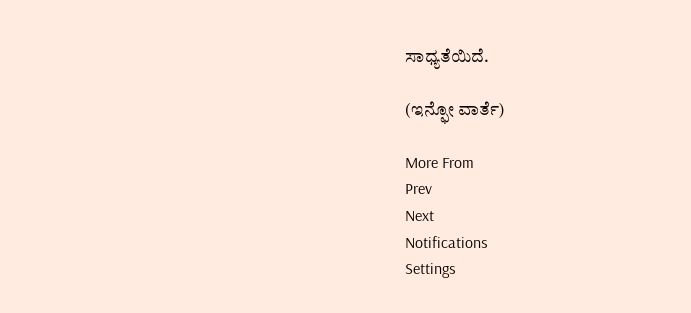ಸಾಧ್ಯತೆಯಿದೆ.

(ಇನ್ಫೋ ವಾರ್ತೆ)

More From
Prev
Next
Notifications
Settings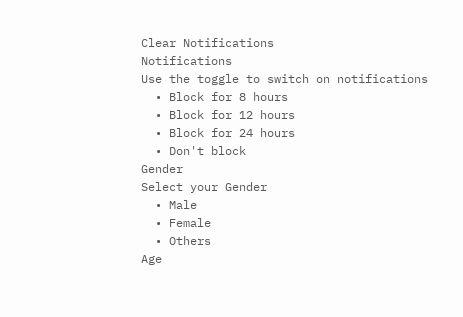Clear Notifications
Notifications
Use the toggle to switch on notifications
  • Block for 8 hours
  • Block for 12 hours
  • Block for 24 hours
  • Don't block
Gender
Select your Gender
  • Male
  • Female
  • Others
Age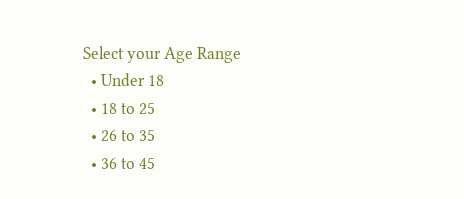Select your Age Range
  • Under 18
  • 18 to 25
  • 26 to 35
  • 36 to 45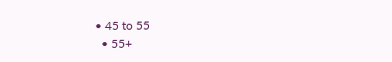• 45 to 55
  • 55+